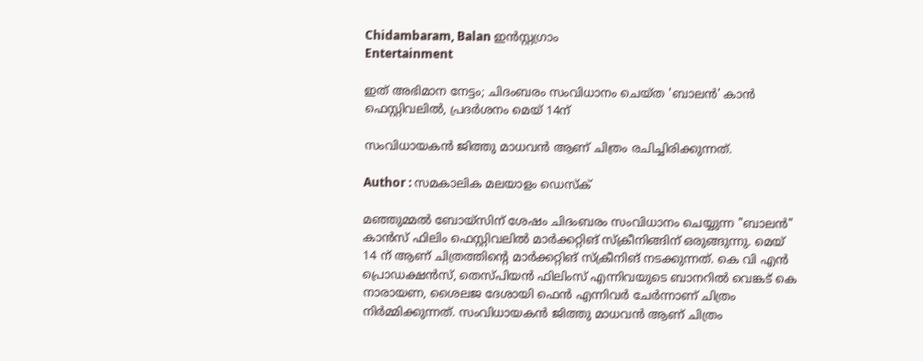Chidambaram, Balan ഇൻസ്റ്റഗ്രാം
Entertainment

ഇത് അഭിമാന നേട്ടം; ചിദംബരം സംവിധാനം ചെയ്ത 'ബാലൻ' കാൻ ഫെസ്റ്റിവലിൽ, പ്രദർശനം മെയ് 14ന്

സംവിധായകൻ ജിത്തു മാധവൻ ആണ് ചിത്രം രചിച്ചിരിക്കുന്നത്.

Author : സമകാലിക മലയാളം ഡെസ്ക്

മഞ്ഞുമ്മൽ ബോയ്സിന് ശേഷം ചിദംബരം സംവിധാനം ചെയ്യുന്ന "ബാലൻ" കാൻസ് ഫിലിം ഫെസ്റ്റിവലിൽ മാർക്കറ്റിങ് സ്‌ക്രീനിങ്ങിന് ഒരുങ്ങുന്നു. മെയ് 14 ന് ആണ് ചിത്രത്തിന്റെ മാർക്കറ്റിങ് സ്ക്രീനിങ് നടക്കുന്നത്. കെ വി എൻ പ്രൊഡക്ഷൻസ്, തെസ്‌പിയൻ ഫിലിംസ് എന്നിവയുടെ ബാനറിൽ വെങ്കട് കെ നാരായണ, ശൈലജ ദേശായി ഫെൻ എന്നിവർ ചേർന്നാണ് ചിത്രം നിർമ്മിക്കുന്നത്. സംവിധായകൻ ജിത്തു മാധവൻ ആണ് ചിത്രം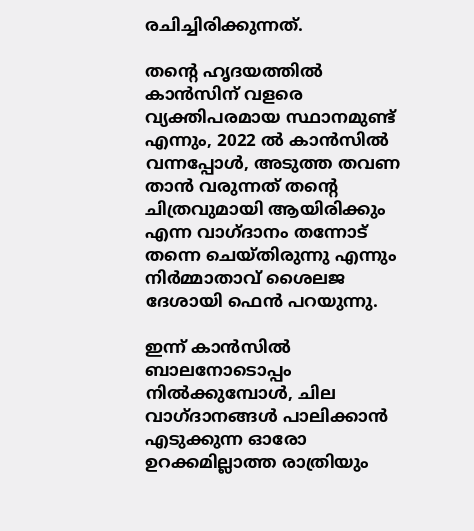രചിച്ചിരിക്കുന്നത്.

തന്റെ ഹൃദയത്തിൽ കാൻസിന് വളരെ വ്യക്തിപരമായ സ്ഥാനമുണ്ട് എന്നും, 2022 ൽ കാൻസിൽ വന്നപ്പോൾ, അടുത്ത തവണ താൻ വരുന്നത് തന്റെ ചിത്രവുമായി ആയിരിക്കും എന്ന വാഗ്ദാനം തന്നോട് തന്നെ ചെയ്തിരുന്നു എന്നും നിർമ്മാതാവ് ശൈലജ ദേശായി ഫെൻ പറയുന്നു.

ഇന്ന് കാൻസിൽ ബാലനോടൊപ്പം നിൽക്കുമ്പോൾ, ചില വാഗ്ദാനങ്ങൾ പാലിക്കാൻ എടുക്കുന്ന ഓരോ ഉറക്കമില്ലാത്ത രാത്രിയും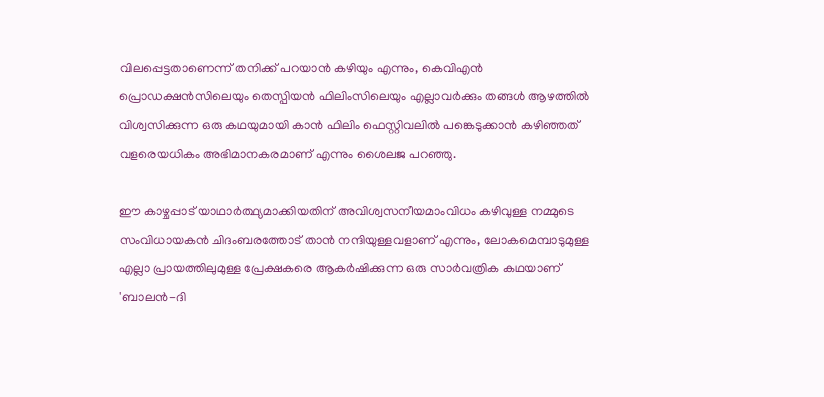വിലപ്പെട്ടതാണെന്ന് തനിക്ക് പറയാൻ കഴിയും എന്നും, കെവിഎൻ പ്രൊഡക്ഷൻസിലെയും തെസ്പിയൻ ഫിലിംസിലെയും എല്ലാവർക്കും തങ്ങൾ ആഴത്തിൽ വിശ്വസിക്കുന്ന ഒരു കഥയുമായി കാൻ ഫിലിം ഫെസ്റ്റിവലിൽ പങ്കെടുക്കാൻ കഴിഞ്ഞത് വളരെയധികം അഭിമാനകരമാണ് എന്നും ശൈലജ പറഞ്ഞു.

ഈ കാഴ്ചപ്പാട് യാഥാർത്ഥ്യമാക്കിയതിന് അവിശ്വസനീയമാംവിധം കഴിവുള്ള നമ്മുടെ സംവിധായകൻ ചിദംബരത്തോട് താൻ നന്ദിയുള്ളവളാണ് എന്നും, ലോകമെമ്പാടുമുള്ള എല്ലാ പ്രായത്തിലുമുള്ള പ്രേക്ഷകരെ ആകർഷിക്കുന്ന ഒരു സാർവത്രിക കഥയാണ് 'ബാലൻ-ദി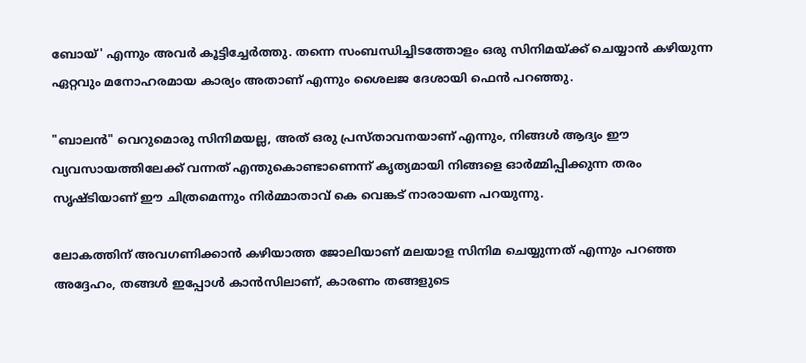ബോയ്' എന്നും അവർ കൂട്ടിച്ചേർത്തു. തന്നെ സംബന്ധിച്ചിടത്തോളം ഒരു സിനിമയ്ക്ക് ചെയ്യാൻ കഴിയുന്ന ഏറ്റവും മനോഹരമായ കാര്യം അതാണ് എന്നും ശൈലജ ദേശായി ഫെൻ പറഞ്ഞു.

"ബാലൻ" വെറുമൊരു സിനിമയല്ല, അത് ഒരു പ്രസ്താവനയാണ് എന്നും, നിങ്ങൾ ആദ്യം ഈ വ്യവസായത്തിലേക്ക് വന്നത് എന്തുകൊണ്ടാണെന്ന് കൃത്യമായി നിങ്ങളെ ഓർമ്മിപ്പിക്കുന്ന തരം സൃഷ്ടിയാണ് ഈ ചിത്രമെന്നും നിർമ്മാതാവ് കെ വെങ്കട് നാരായണ പറയുന്നു.

ലോകത്തിന് അവഗണിക്കാൻ കഴിയാത്ത ജോലിയാണ് മലയാള സിനിമ ചെയ്യുന്നത് എന്നും പറഞ്ഞ അദ്ദേഹം, തങ്ങൾ ഇപ്പോൾ കാൻസിലാണ്, കാരണം തങ്ങളുടെ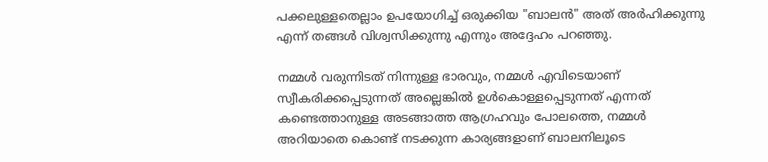പക്കലുള്ളതെല്ലാം ഉപയോഗിച്ച് ഒരുക്കിയ "ബാലൻ" അത് അർഹിക്കുന്നു എന്ന് തങ്ങൾ വിശ്വസിക്കുന്നു എന്നും അദ്ദേഹം പറഞ്ഞു.

നമ്മൾ വരുന്നിടത് നിന്നുള്ള ഭാരവും, നമ്മൾ എവിടെയാണ് സ്വീകരിക്കപ്പെടുന്നത് അല്ലെങ്കിൽ ഉൾകൊള്ളപ്പെടുന്നത് എന്നത് കണ്ടെത്താനുള്ള അടങ്ങാത്ത ആഗ്രഹവും പോലത്തെ, നമ്മൾ അറിയാതെ കൊണ്ട് നടക്കുന്ന കാര്യങ്ങളാണ് ബാലനിലൂടെ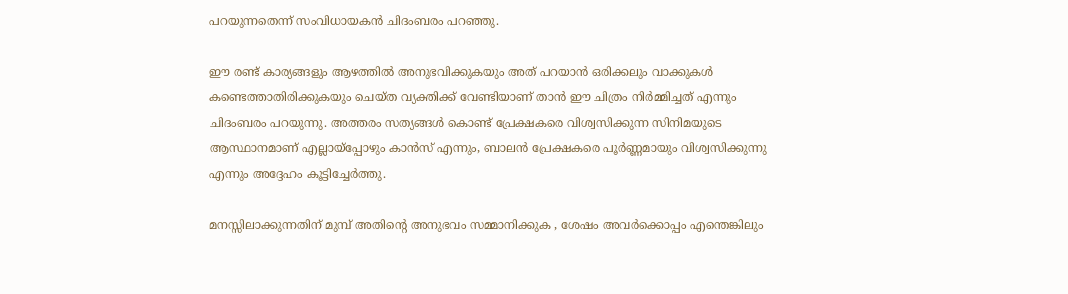പറയുന്നതെന്ന് സംവിധായകൻ ചിദംബരം പറഞ്ഞു.

ഈ രണ്ട് കാര്യങ്ങളും ആഴത്തിൽ അനുഭവിക്കുകയും അത് പറയാൻ ഒരിക്കലും വാക്കുകൾ കണ്ടെത്താതിരിക്കുകയും ചെയ്ത വ്യക്തിക്ക് വേണ്ടിയാണ് താൻ ഈ ചിത്രം നിർമ്മിച്ചത് എന്നും ചിദംബരം പറയുന്നു. അത്തരം സത്യങ്ങൾ കൊണ്ട് പ്രേക്ഷകരെ വിശ്വസിക്കുന്ന സിനിമയുടെ ആസ്ഥാനമാണ് എല്ലായ്പ്പോഴും കാൻസ് എന്നും, ബാലൻ പ്രേക്ഷകരെ പൂർണ്ണമായും വിശ്വസിക്കുന്നു എന്നും അദ്ദേഹം കൂട്ടിച്ചേർത്തു.

മനസ്സിലാക്കുന്നതിന് മുമ്പ് അതിന്റെ അനുഭവം സമ്മാനിക്കുക , ശേഷം അവർക്കൊപ്പം എന്തെങ്കിലും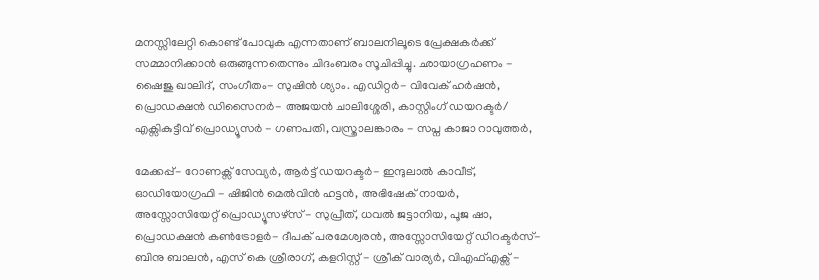മനസ്സിലേറ്റി കൊണ്ട് പോവുക എന്നതാണ് ബാലനിലൂടെ പ്രേക്ഷകർക്ക് സമ്മാനിക്കാൻ ഒരുങ്ങുന്നതെന്നും ചിദംബരം സൂചിപ്പിച്ചു. ഛായാഗ്രഹണം - ഷൈജു ഖാലിദ്, സംഗീതം- സുഷിൻ ശ്യാം. എഡിറ്റർ- വിവേക് ഹർഷൻ, പ്രൊഡക്ഷൻ ഡിസൈനർ- അജയൻ ചാലിശ്ശേരി, കാസ്റ്റിംഗ് ഡയറക്ടർ/ എക്സികുട്ടീവ് പ്രൊഡ്യൂസർ - ഗണപതി, വസ്ത്രാലങ്കാരം - സപ്ന കാജാ റാവുത്തർ,

മേക്കപ്പ്- റോണക്സ് സേവ്യർ, ആർട്ട് ഡയറക്ടർ- ഇന്ദുലാൽ കാവീട്, ഓഡിയോഗ്രഫി - ഷിജിൻ മെൽവിൻ ഹട്ടൻ, അഭിഷേക് നായർ, അസ്സോസിയേറ്റ് പ്രൊഡ്യൂസഴ്സ് - സുപ്രീത്, ധവൽ ജട്ടാനിയ, പൂജ ഷാ, പ്രൊഡക്ഷൻ കൺട്രോളർ- ദീപക് പരമേശ്വരൻ, അസ്സോസിയേറ്റ് ഡിറക്ടർസ്- ബിനു ബാലൻ, എസ് കെ ശ്രീരാഗ്, കളറിസ്റ്റ് - ശ്രീക് വാര്യർ, വിഎഫ്എക്സ് -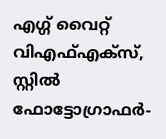എഗ്ഗ് വൈറ്റ് വിഎഫ്എക്സ്, സ്റ്റിൽ ഫോട്ടോഗ്രാഫർ-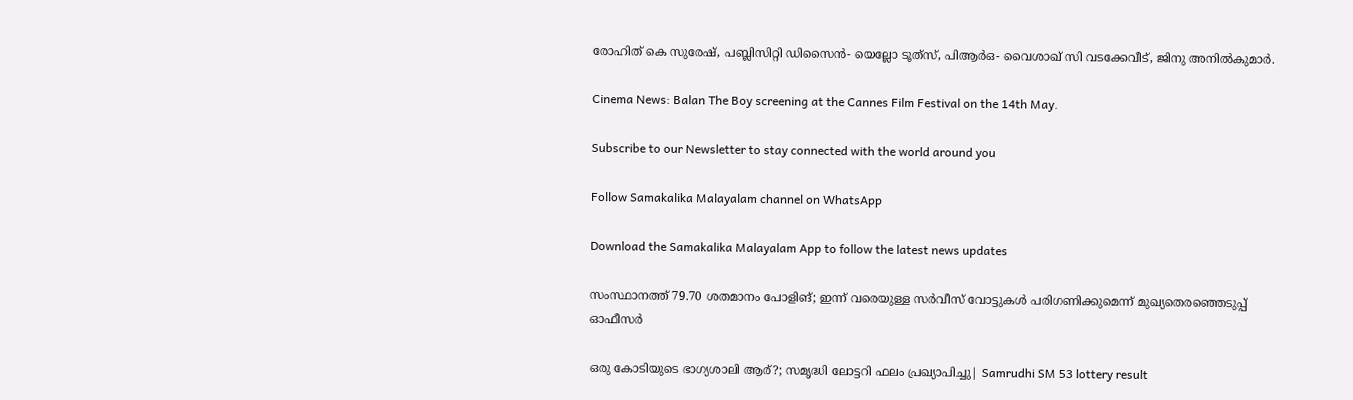രോഹിത് കെ സുരേഷ്, പബ്ലിസിറ്റി ഡിസൈൻ- യെല്ലോ ടൂത്‌സ്, പിആർഒ- വൈശാഖ് സി വടക്കേവീട്, ജിനു അനിൽകുമാർ.

Cinema News: Balan The Boy screening at the Cannes Film Festival on the 14th May.

Subscribe to our Newsletter to stay connected with the world around you

Follow Samakalika Malayalam channel on WhatsApp

Download the Samakalika Malayalam App to follow the latest news updates

സംസ്ഥാനത്ത് 79.70 ശതമാനം പോളിങ്; ഇന്ന് വരെയുള്ള സര്‍വീസ് വോട്ടുകള്‍ പരിഗണിക്കുമെന്ന് മുഖ്യതെരഞ്ഞെടുപ്പ് ഓഫീസര്‍

ഒരു കോടിയുടെ ഭാഗ്യശാലി ആര്?; സമൃദ്ധി ലോട്ടറി ഫലം പ്രഖ്യാപിച്ചു| Samrudhi SM 53 lottery result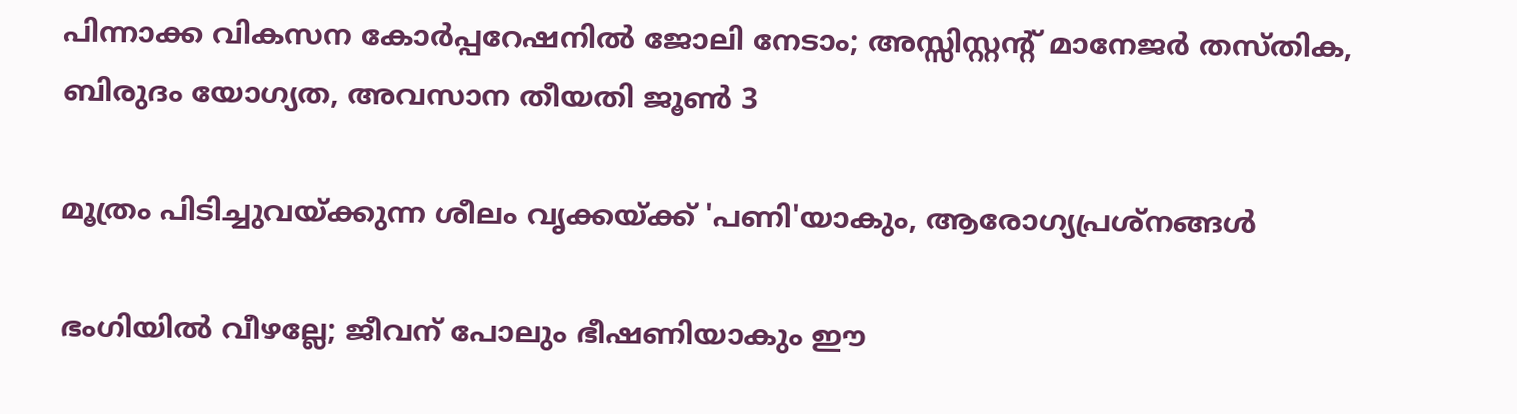പിന്നാക്ക വികസന കോർപ്പറേഷനിൽ ജോലി നേടാം; അസ്സിസ്റ്റന്റ് മാനേജർ തസ്തിക, ബിരുദം യോഗ്യത, അവസാന തീയതി ജൂൺ 3

മൂത്രം പിടിച്ചുവയ്ക്കുന്ന ശീലം വൃക്കയ്ക്ക് 'പണി'യാകും, ആരോഗ്യപ്രശ്നങ്ങൾ

ഭംഗിയില്‍ വീഴല്ലേ; ജീവന് പോലും ഭീഷണിയാകും ഈ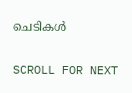ചെടികൾ

SCROLL FOR NEXT